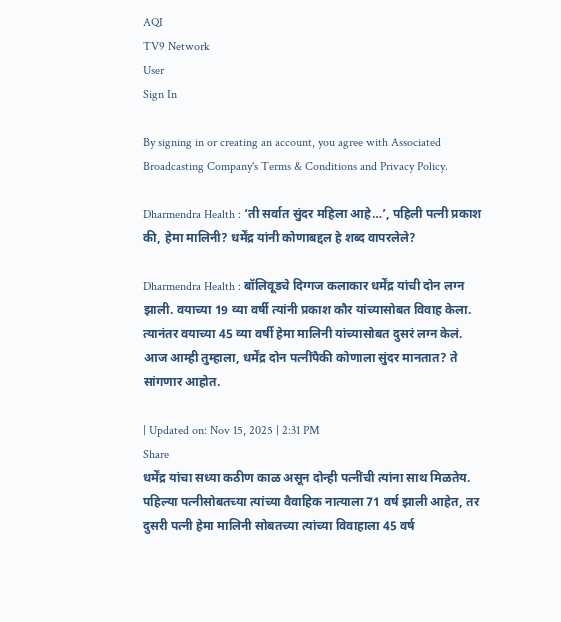AQI
TV9 Network
User
Sign In

By signing in or creating an account, you agree with Associated Broadcasting Company's Terms & Conditions and Privacy Policy.

Dharmendra Health : ‘ती सर्वात सुंदर महिला आहे…’, पहिली पत्नी प्रकाश की, हेमा मालिनी? धर्मेंद्र यांनी कोणाबद्दल हे शब्द वापरलेले?

Dharmendra Health : बॉलिवूडचे दिग्गज कलाकार धर्मेंद्र यांची दोन लग्न झाली. वयाच्या 19 व्या वर्षी त्यांनी प्रकाश कौर यांच्यासोबत विवाह केला. त्यानंतर वयाच्या 45 व्या वर्षी हेमा मालिनी यांच्यासोबत दुसरं लग्न केलं. आज आम्ही तुम्हाला, धर्मेंद्र दोन पत्नींपैकी कोणाला सुंदर मानतात? ते सांगणार आहोत.

| Updated on: Nov 15, 2025 | 2:31 PM
Share
धर्मेंद्र यांचा सध्या कठीण काळ असून दोन्ही पत्नींची त्यांना साथ मिळतेय. पहिल्या पत्नीसोबतच्या त्यांच्या वैवाहिक नात्याला 71 वर्ष झाली आहेत, तर दुसरी पत्नी हेमा मालिनी सोबतच्या त्यांच्या विवाहाला 45 वर्ष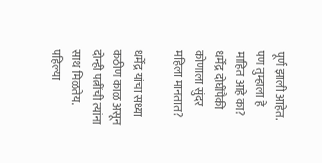पूर्ण झाली आहेत. पण तुम्हाला हे माहित आहे का? धर्मेंद्र दोघींपैकी कोणाला सुंदर महिला मानतात?

धर्मेंद्र यांचा सध्या कठीण काळ असून दोन्ही पत्नींची त्यांना साथ मिळतेय. पहिल्या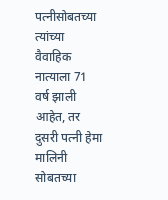पत्नीसोबतच्या त्यांच्या वैवाहिक नात्याला 71 वर्ष झाली आहेत, तर दुसरी पत्नी हेमा मालिनी सोबतच्या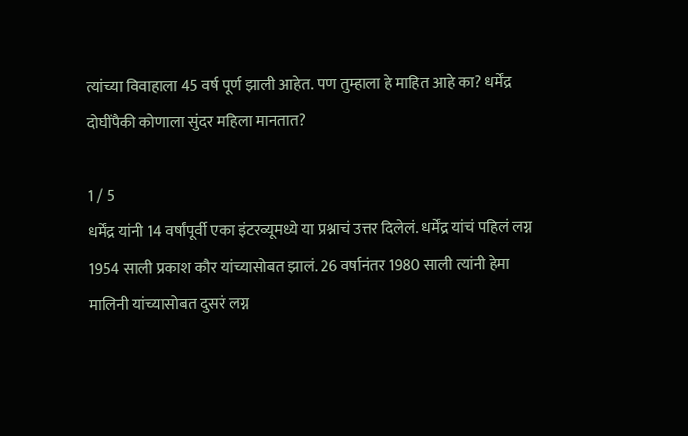त्यांच्या विवाहाला 45 वर्ष पूर्ण झाली आहेत. पण तुम्हाला हे माहित आहे का? धर्मेंद्र दोघींपैकी कोणाला सुंदर महिला मानतात?

1 / 5
धर्मेंद्र यांनी 14 वर्षांपूर्वी एका इंटरव्यूमध्ये या प्रश्नाचं उत्तर दिलेलं. धर्मेंद्र यांचं पहिलं लग्न 1954 साली प्रकाश कौर यांच्यासोबत झालं. 26 वर्षानंतर 1980 साली त्यांनी हेमा मालिनी यांच्यासोबत दुसरं लग्न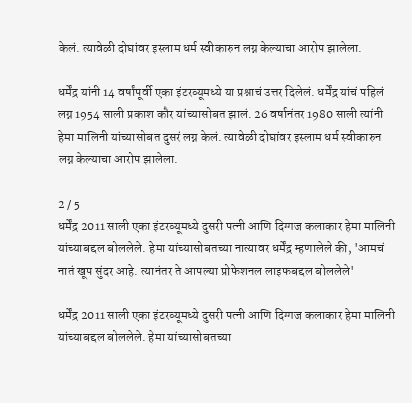केलं. त्यावेळी दोघांवर इस्लाम धर्म स्वीकारुन लग्न केल्याचा आरोप झालेला.

धर्मेंद्र यांनी 14 वर्षांपूर्वी एका इंटरव्यूमध्ये या प्रश्नाचं उत्तर दिलेलं. धर्मेंद्र यांचं पहिलं लग्न 1954 साली प्रकाश कौर यांच्यासोबत झालं. 26 वर्षानंतर 1980 साली त्यांनी हेमा मालिनी यांच्यासोबत दुसरं लग्न केलं. त्यावेळी दोघांवर इस्लाम धर्म स्वीकारुन लग्न केल्याचा आरोप झालेला.

2 / 5
धर्मेंद्र 2011 साली एका इंटरव्यूमध्ये दुसरी पत्नी आणि दिग्गज कलाकार हेमा मालिनी यांच्याबद्दल बोललेले. हेमा यांच्यासोबतच्या नात्यावर धर्मेंद्र म्हणालेले की, 'आमचं नातं खूप सुंदर आहे. त्यानंतर ते आपल्या प्रोफेशनल लाइफबद्दल बोललेले'

धर्मेंद्र 2011 साली एका इंटरव्यूमध्ये दुसरी पत्नी आणि दिग्गज कलाकार हेमा मालिनी यांच्याबद्दल बोललेले. हेमा यांच्यासोबतच्या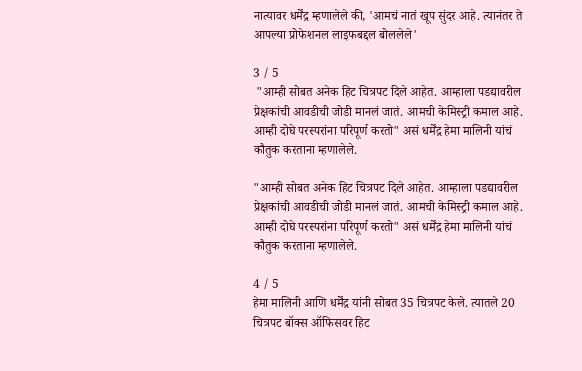नात्यावर धर्मेंद्र म्हणालेले की, 'आमचं नातं खूप सुंदर आहे. त्यानंतर ते आपल्या प्रोफेशनल लाइफबद्दल बोललेले'

3 / 5
 "आम्ही सोबत अनेक हिट चित्रपट दिले आहेत. आम्हाला पडद्यावरील प्रेक्षकांची आवडीची जोडी मानलं जातं. आमची केमिस्ट्री कमाल आहे. आम्ही दोघे परस्परांना परिपूर्ण करतो" असं धर्मेंद्र हेमा मालिनी यांचं कौतुक करताना म्हणालेले.

"आम्ही सोबत अनेक हिट चित्रपट दिले आहेत. आम्हाला पडद्यावरील प्रेक्षकांची आवडीची जोडी मानलं जातं. आमची केमिस्ट्री कमाल आहे. आम्ही दोघे परस्परांना परिपूर्ण करतो" असं धर्मेंद्र हेमा मालिनी यांचं कौतुक करताना म्हणालेले.

4 / 5
हेमा मालिनी आणि धर्मेंद्र यांनी सोबत 35 चित्रपट केले. त्यातले 20 चित्रपट बॉक्स ऑफिसवर हिट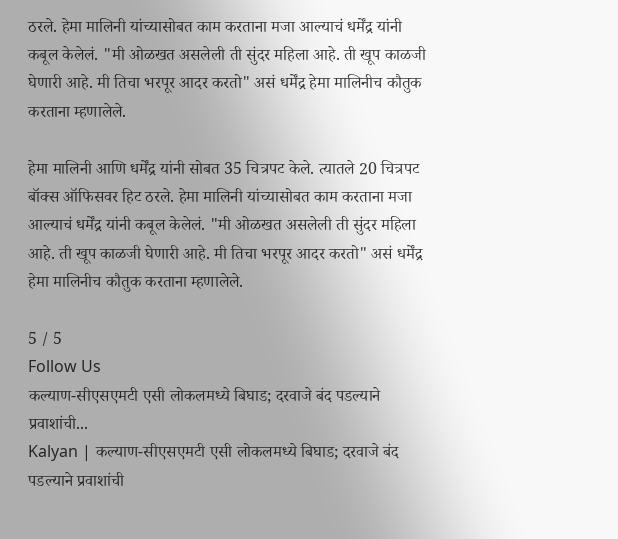ठरले. हेमा मालिनी यांच्यासोबत काम करताना मजा आल्याचं धर्मेंद्र यांनी कबूल केलेलं. "मी ओळखत असलेली ती सुंदर महिला आहे. ती खूप काळजी घेणारी आहे. मी तिचा भरपूर आदर करतो" असं धर्मेंद्र हेमा मालिनीच कौतुक करताना म्हणालेले.

हेमा मालिनी आणि धर्मेंद्र यांनी सोबत 35 चित्रपट केले. त्यातले 20 चित्रपट बॉक्स ऑफिसवर हिट ठरले. हेमा मालिनी यांच्यासोबत काम करताना मजा आल्याचं धर्मेंद्र यांनी कबूल केलेलं. "मी ओळखत असलेली ती सुंदर महिला आहे. ती खूप काळजी घेणारी आहे. मी तिचा भरपूर आदर करतो" असं धर्मेंद्र हेमा मालिनीच कौतुक करताना म्हणालेले.

5 / 5
Follow Us
कल्याण-सीएसएमटी एसी लोकलमध्ये बिघाड; दरवाजे बंद पडल्याने प्रवाशांची...
Kalyan | कल्याण-सीएसएमटी एसी लोकलमध्ये बिघाड; दरवाजे बंद पडल्याने प्रवाशांची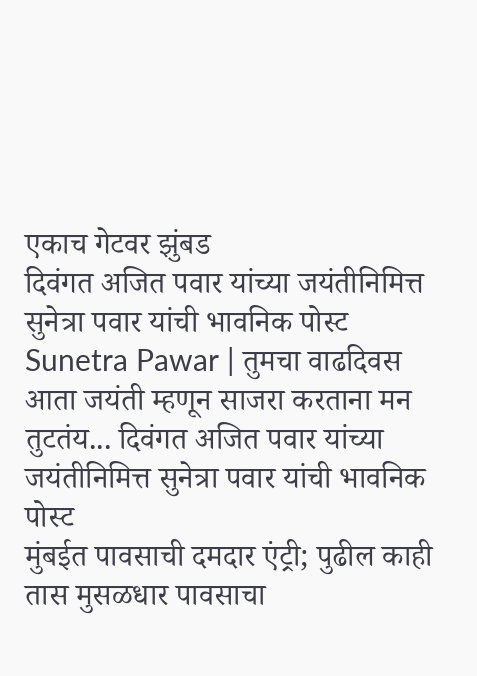एकाच गेटवर झुंबड
दिवंगत अजित पवार यांच्या जयंतीनिमित्त सुनेत्रा पवार यांची भावनिक पोस्ट
Sunetra Pawar | तुमचा वाढदिवस आता जयंती म्हणून साजरा करताना मन तुटतंय... दिवंगत अजित पवार यांच्या जयंतीनिमित्त सुनेत्रा पवार यांची भावनिक पोस्ट
मुंबईत पावसाची दमदार एंट्री; पुढील काही तास मुसळधार पावसाचा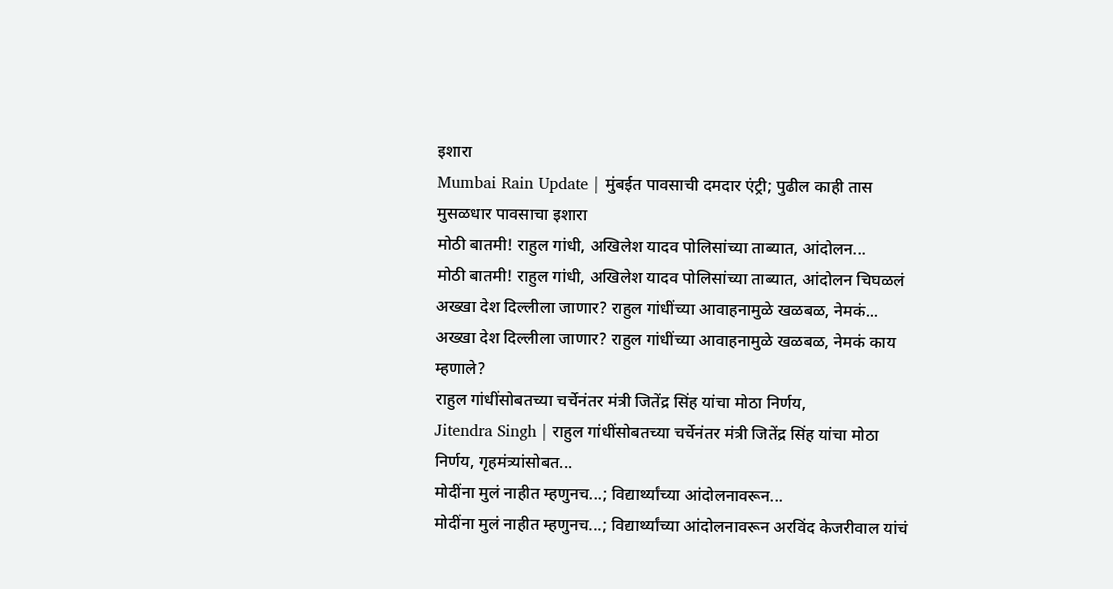इशारा
Mumbai Rain Update | मुंबईत पावसाची दमदार एंट्री; पुढील काही तास मुसळधार पावसाचा इशारा
मोठी बातमी! राहुल गांधी, अखिलेश यादव पोलिसांच्या ताब्यात, आंदोलन...
मोठी बातमी! राहुल गांधी, अखिलेश यादव पोलिसांच्या ताब्यात, आंदोलन चिघळलं
अख्खा देश दिल्लीला जाणार? राहुल गांधींच्या आवाहनामुळे खळबळ, नेमकं...
अख्खा देश दिल्लीला जाणार? राहुल गांधींच्या आवाहनामुळे खळबळ, नेमकं काय म्हणाले?
राहुल गांधींसोबतच्या चर्चेनंतर मंत्री जितेंद्र सिंह यांचा मोठा निर्णय,
Jitendra Singh | राहुल गांधींसोबतच्या चर्चेनंतर मंत्री जितेंद्र सिंह यांचा मोठा निर्णय, गृहमंत्र्यांसोबत...
मोदींना मुलं नाहीत म्हणुनच...; विद्यार्थ्यांच्या आंदोलनावरून...
मोदींना मुलं नाहीत म्हणुनच...; विद्यार्थ्यांच्या आंदोलनावरून अरविंद केजरीवाल यांचं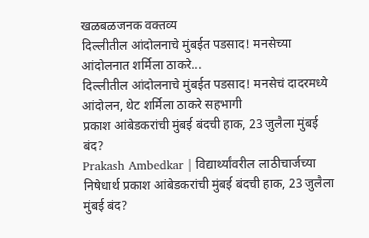खळबळजनक वक्तव्य
दिल्लीतील आंदोलनाचे मुंबईत पडसाद! मनसेच्या आंदोलनात शर्मिला ठाकरे...
दिल्लीतील आंदोलनाचे मुंबईत पडसाद! मनसेचं दादरमध्ये आंदोलन, थेट शर्मिला ठाकरे सहभागी
प्रकाश आंबेडकरांची मुंबई बंदची हाक, 23 जुलैला मुंबई बंद?
Prakash Ambedkar | विद्यार्थ्यांवरील लाठीचार्जच्या निषेधार्थ प्रकाश आंबेडकरांची मुंबई बंदची हाक, 23 जुलैला मुंबई बंद?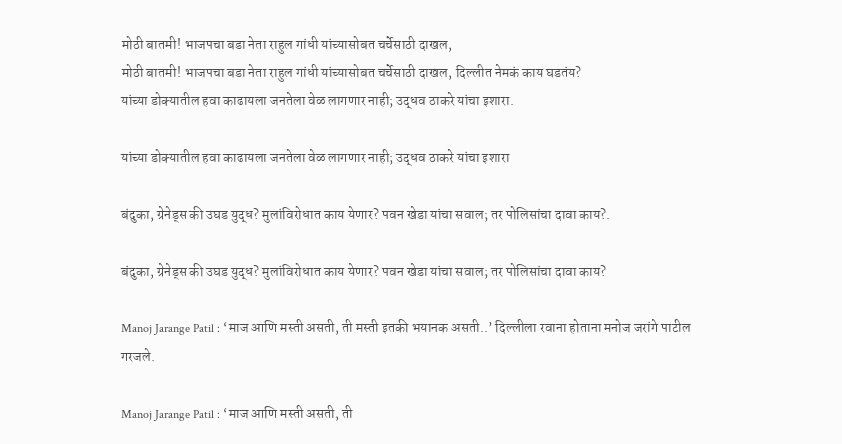मोठी बातमी! भाजपचा बडा नेता राहुल गांधी यांच्यासोबत चर्चेसाठी दाखल,
मोठी बातमी! भाजपचा बडा नेता राहुल गांधी यांच्यासोबत चर्चेसाठी दाखल, दिल्लीत नेमकं काय घडतंय?
यांच्या डोक्यातील हवा काढायला जनतेला वेळ लागणार नाही; उद्धव ठाकरे यांचा इशारा.

यांच्या डोक्यातील हवा काढायला जनतेला वेळ लागणार नाही; उद्धव ठाकरे यांचा इशारा

बंदुका, ग्रेनेड्स की उघड युद्ध? मुलांविरोधात काय येणार? पवन खेडा यांचा सवाल; तर पोलिसांचा दावा काय?.

बंदुका, ग्रेनेड्स की उघड युद्ध? मुलांविरोधात काय येणार? पवन खेडा यांचा सवाल; तर पोलिसांचा दावा काय?

Manoj Jarange Patil : ‘माज आणि मस्ती असती, ती मस्ती इतकी भयानक असती..’ दिल्लीला रवाना होताना मनोज जरांगे पाटील गरजले.

Manoj Jarange Patil : ‘माज आणि मस्ती असती, ती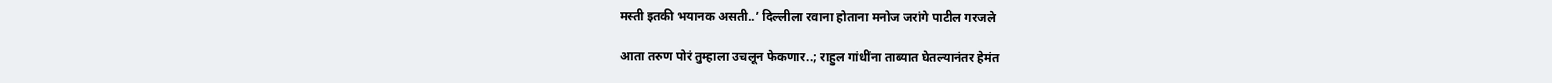मस्ती इतकी भयानक असती..’ दिल्लीला रवाना होताना मनोज जरांगे पाटील गरजले

आता तरुण पोरं तुम्हाला उचलून फेकणार..; राहुल गांधींना ताब्यात घेतल्यानंतर हेमंत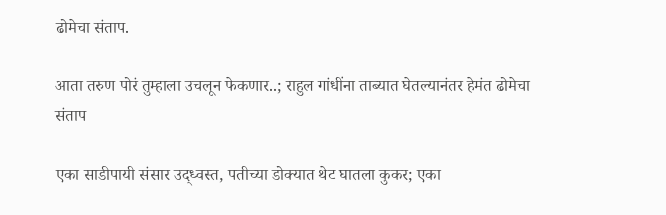ढोमेचा संताप.

आता तरुण पोरं तुम्हाला उचलून फेकणार..; राहुल गांधींना ताब्यात घेतल्यानंतर हेमंत ढोमेचा संताप

एका साडीपायी संसार उद्ध्वस्त, पतीच्या डोक्यात थेट घातला कुकर; एका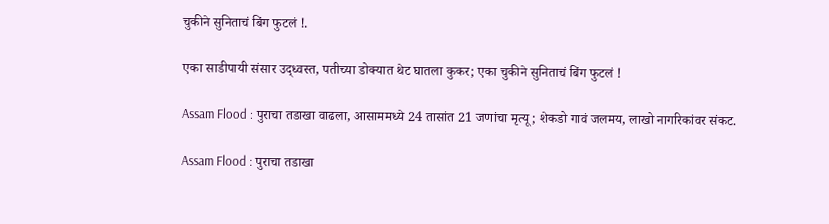चुकीने सुनिताचं बिंग फुटलं !.

एका साडीपायी संसार उद्ध्वस्त, पतीच्या डोक्यात थेट घातला कुकर; एका चुकीने सुनिताचं बिंग फुटलं !

Assam Flood : पुराचा तडाखा वाढला, आसाममध्ये 24 तासांत 21 जणांचा मृत्यू; शेकडो गावं जलमय, लाखो नागरिकांवर संकट.

Assam Flood : पुराचा तडाखा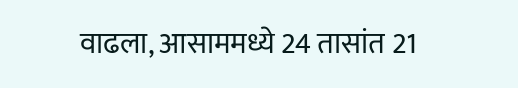वाढला, आसाममध्ये 24 तासांत 21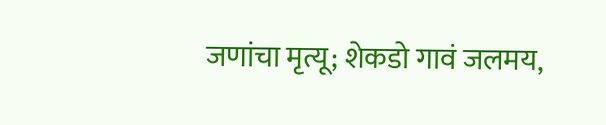जणांचा मृत्यू; शेकडो गावं जलमय,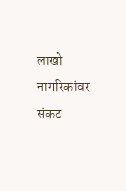लाखो नागरिकांवर संकट